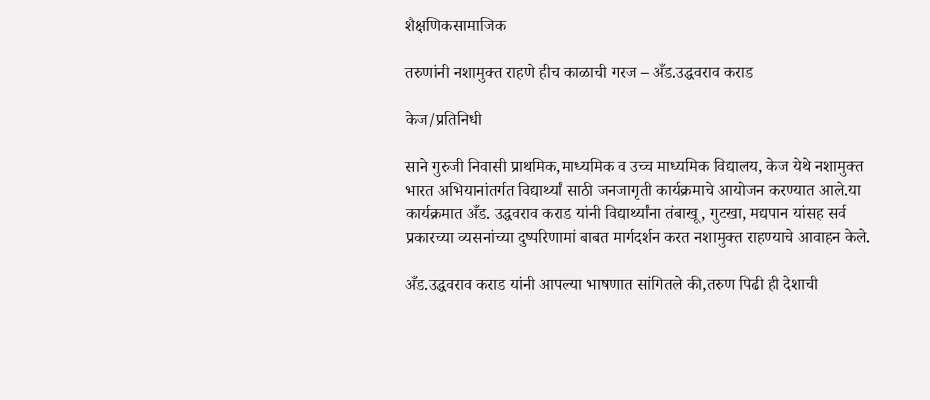शैक्षणिकसामाजिक

तरुणांनी नशामुक्त राहणे हीच काळाची गरज – अँड.उद्धवराव कराड

केज/प्रतिनिधी

साने गुरुजी निवासी प्राथमिक,माध्यमिक व उच्च माध्यमिक विद्यालय, केज येथे नशामुक्त भारत अभियानांतर्गत विद्यार्थ्यां साठी जनजागृती कार्यक्रमाचे आयोजन करण्यात आले.या कार्यक्रमात अँड. उद्धवराव कराड यांनी विद्यार्थ्यांना तंबाखू, गुटखा, मद्यपान यांसह सर्व प्रकारच्या व्यसनांच्या दुष्परिणामां बाबत मार्गदर्शन करत नशामुक्त राहण्याचे आवाहन केले.

अँड.उद्धवराव कराड यांनी आपल्या भाषणात सांगितले की,तरुण पिढी ही देशाची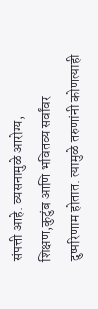संपत्ती आहे. व्यसनामुळे आरोग्य, शिक्षण,कुटुंब आणि भवितव्य सर्वांवर दुष्परिणाम होतात. त्यामुळे तरुणांनी कोणत्याही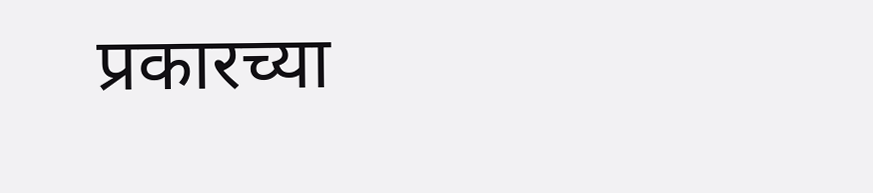प्रकारच्या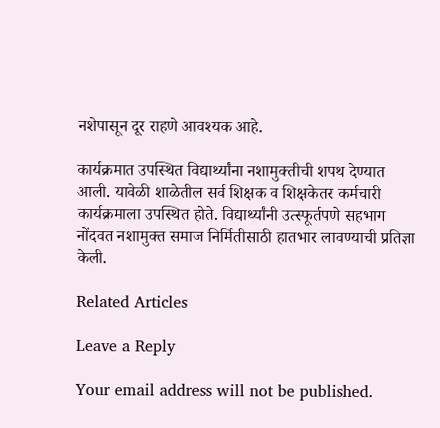नशेपासून दूर राहणे आवश्यक आहे.

कार्यक्रमात उपस्थित विद्यार्थ्यांना नशामुक्तीची शपथ देण्यात आली. यावेळी शाळेतील सर्व शिक्षक व शिक्षकेतर कर्मचारी कार्यक्रमाला उपस्थित होते. विद्यार्थ्यांनी उत्स्फूर्तपणे सहभाग नोंदवत नशामुक्त समाज निर्मितीसाठी हातभार लावण्याची प्रतिज्ञा केली.

Related Articles

Leave a Reply

Your email address will not be published.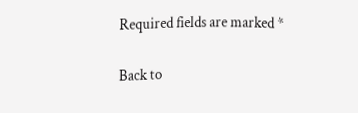Required fields are marked *

Back to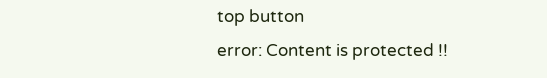top button
error: Content is protected !!